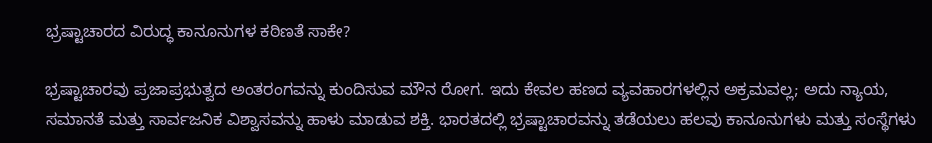ಭ್ರಷ್ಟಾಚಾರದ ವಿರುದ್ಧ ಕಾನೂನುಗಳ ಕಠಿಣತೆ ಸಾಕೇ?

ಭ್ರಷ್ಟಾಚಾರವು ಪ್ರಜಾಪ್ರಭುತ್ವದ ಅಂತರಂಗವನ್ನು ಕುಂದಿಸುವ ಮೌನ ರೋಗ. ಇದು ಕೇವಲ ಹಣದ ವ್ಯವಹಾರಗಳಲ್ಲಿನ ಅಕ್ರಮವಲ್ಲ; ಅದು ನ್ಯಾಯ, ಸಮಾನತೆ ಮತ್ತು ಸಾರ್ವಜನಿಕ ವಿಶ್ವಾಸವನ್ನು ಹಾಳು ಮಾಡುವ ಶಕ್ತಿ. ಭಾರತದಲ್ಲಿ ಭ್ರಷ್ಟಾಚಾರವನ್ನು ತಡೆಯಲು ಹಲವು ಕಾನೂನುಗಳು ಮತ್ತು ಸಂಸ್ಥೆಗಳು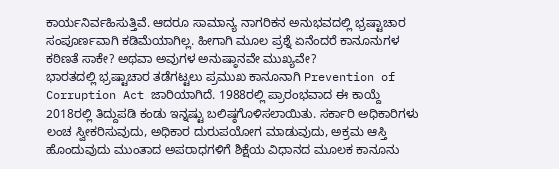ಕಾರ್ಯನಿರ್ವಹಿಸುತ್ತಿವೆ. ಆದರೂ ಸಾಮಾನ್ಯ ನಾಗರಿಕನ ಅನುಭವದಲ್ಲಿ ಭ್ರಷ್ಟಾಚಾರ ಸಂಪೂರ್ಣವಾಗಿ ಕಡಿಮೆಯಾಗಿಲ್ಲ. ಹೀಗಾಗಿ ಮೂಲ ಪ್ರಶ್ನೆ ಏನೆಂದರೆ ಕಾನೂನುಗಳ ಕಠಿಣತೆ ಸಾಕೇ? ಅಥವಾ ಅವುಗಳ ಅನುಷ್ಠಾನವೇ ಮುಖ್ಯವೇ?
ಭಾರತದಲ್ಲಿ ಭ್ರಷ್ಟಾಚಾರ ತಡೆಗಟ್ಟಲು ಪ್ರಮುಖ ಕಾನೂನಾಗಿ Prevention of Corruption Act ಜಾರಿಯಾಗಿದೆ. 1988ರಲ್ಲಿ ಪ್ರಾರಂಭವಾದ ಈ ಕಾಯ್ದೆ 2018ರಲ್ಲಿ ತಿದ್ದುಪಡಿ ಕಂಡು ಇನ್ನಷ್ಟು ಬಲಿಷ್ಠಗೊಳಿಸಲಾಯಿತು. ಸರ್ಕಾರಿ ಅಧಿಕಾರಿಗಳು ಲಂಚ ಸ್ವೀಕರಿಸುವುದು, ಅಧಿಕಾರ ದುರುಪಯೋಗ ಮಾಡುವುದು, ಅಕ್ರಮ ಆಸ್ತಿ ಹೊಂದುವುದು ಮುಂತಾದ ಅಪರಾಧಗಳಿಗೆ ಶಿಕ್ಷೆಯ ವಿಧಾನದ ಮೂಲಕ ಕಾನೂನು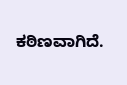ಕಠಿಣವಾಗಿದೆ.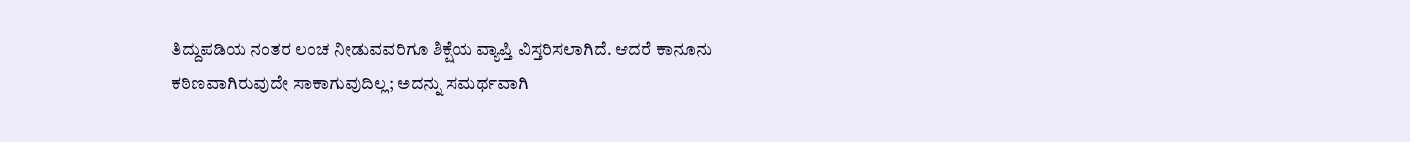ತಿದ್ದುಪಡಿಯ ನಂತರ ಲಂಚ ನೀಡುವವರಿಗೂ ಶಿಕ್ಷೆಯ ವ್ಯಾಪ್ತಿ ವಿಸ್ತರಿಸಲಾಗಿದೆ. ಆದರೆ ಕಾನೂನು ಕಠಿಣವಾಗಿರುವುದೇ ಸಾಕಾಗುವುದಿಲ್ಲ; ಅದನ್ನು ಸಮರ್ಥವಾಗಿ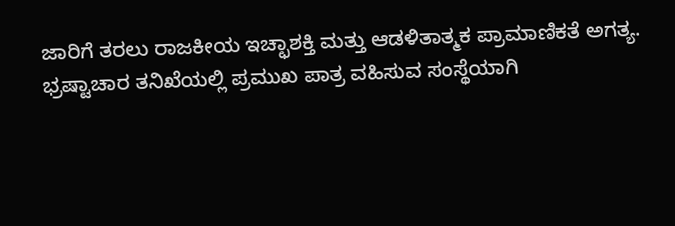ಜಾರಿಗೆ ತರಲು ರಾಜಕೀಯ ಇಚ್ಛಾಶಕ್ತಿ ಮತ್ತು ಆಡಳಿತಾತ್ಮಕ ಪ್ರಾಮಾಣಿಕತೆ ಅಗತ್ಯ.
ಭ್ರಷ್ಟಾಚಾರ ತನಿಖೆಯಲ್ಲಿ ಪ್ರಮುಖ ಪಾತ್ರ ವಹಿಸುವ ಸಂಸ್ಥೆಯಾಗಿ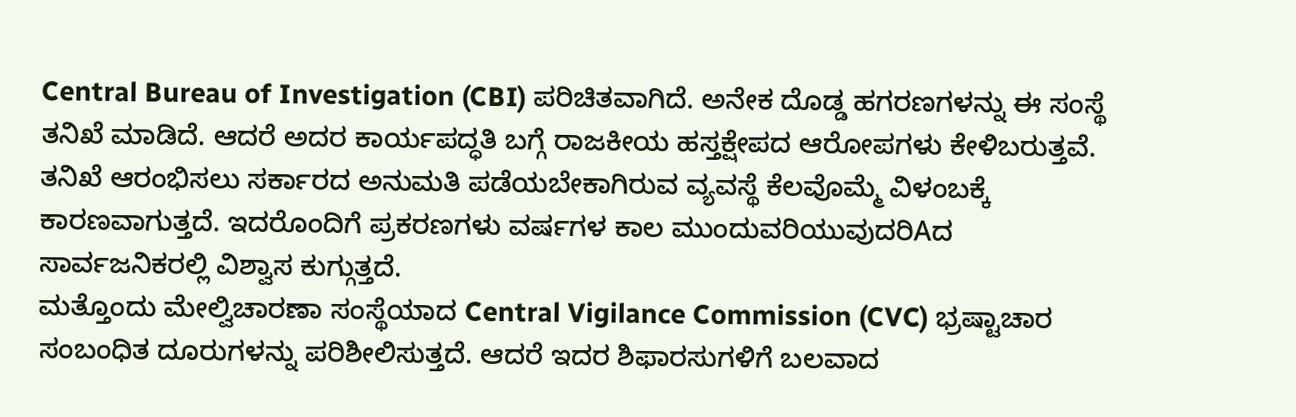Central Bureau of Investigation (CBI) ಪರಿಚಿತವಾಗಿದೆ. ಅನೇಕ ದೊಡ್ಡ ಹಗರಣಗಳನ್ನು ಈ ಸಂಸ್ಥೆ ತನಿಖೆ ಮಾಡಿದೆ. ಆದರೆ ಅದರ ಕಾರ್ಯಪದ್ಧತಿ ಬಗ್ಗೆ ರಾಜಕೀಯ ಹಸ್ತಕ್ಷೇಪದ ಆರೋಪಗಳು ಕೇಳಿಬರುತ್ತವೆ. ತನಿಖೆ ಆರಂಭಿಸಲು ಸರ್ಕಾರದ ಅನುಮತಿ ಪಡೆಯಬೇಕಾಗಿರುವ ವ್ಯವಸ್ಥೆ ಕೆಲವೊಮ್ಮೆ ವಿಳಂಬಕ್ಕೆ ಕಾರಣವಾಗುತ್ತದೆ. ಇದರೊಂದಿಗೆ ಪ್ರಕರಣಗಳು ವರ್ಷಗಳ ಕಾಲ ಮುಂದುವರಿಯುವುದರಿAದ ಸಾರ್ವಜನಿಕರಲ್ಲಿ ವಿಶ್ವಾಸ ಕುಗ್ಗುತ್ತದೆ.
ಮತ್ತೊಂದು ಮೇಲ್ವಿಚಾರಣಾ ಸಂಸ್ಥೆಯಾದ Central Vigilance Commission (CVC) ಭ್ರಷ್ಟಾಚಾರ ಸಂಬಂಧಿತ ದೂರುಗಳನ್ನು ಪರಿಶೀಲಿಸುತ್ತದೆ. ಆದರೆ ಇದರ ಶಿಫಾರಸುಗಳಿಗೆ ಬಲವಾದ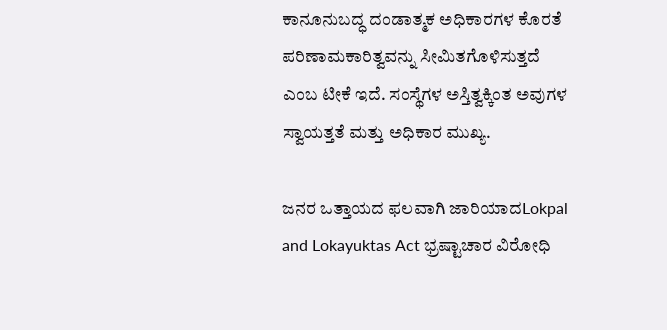ಕಾನೂನುಬದ್ಧ ದಂಡಾತ್ಮಕ ಅಧಿಕಾರಗಳ ಕೊರತೆ ಪರಿಣಾಮಕಾರಿತ್ವವನ್ನು ಸೀಮಿತಗೊಳಿಸುತ್ತದೆ ಎಂಬ ಟೀಕೆ ಇದೆ. ಸಂಸ್ಥೆಗಳ ಅಸ್ತಿತ್ವಕ್ಕಿಂತ ಅವುಗಳ ಸ್ವಾಯತ್ತತೆ ಮತ್ತು ಅಧಿಕಾರ ಮುಖ್ಯ.

ಜನರ ಒತ್ತಾಯದ ಫಲವಾಗಿ ಜಾರಿಯಾದLokpal and Lokayuktas Act ಭ್ರಷ್ಟಾಚಾರ ವಿರೋಧಿ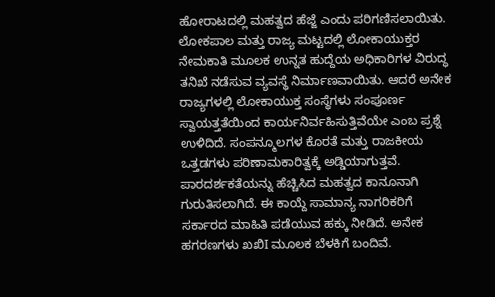ಹೋರಾಟದಲ್ಲಿ ಮಹತ್ವದ ಹೆಜ್ಜೆ ಎಂದು ಪರಿಗಣಿಸಲಾಯಿತು. ಲೋಕಪಾಲ ಮತ್ತು ರಾಜ್ಯ ಮಟ್ಟದಲ್ಲಿ ಲೋಕಾಯುಕ್ತರ ನೇಮಕಾತಿ ಮೂಲಕ ಉನ್ನತ ಹುದ್ದೆಯ ಅಧಿಕಾರಿಗಳ ವಿರುದ್ಧ ತನಿಖೆ ನಡೆಸುವ ವ್ಯವಸ್ಥೆ ನಿರ್ಮಾಣವಾಯಿತು. ಆದರೆ ಅನೇಕ ರಾಜ್ಯಗಳಲ್ಲಿ ಲೋಕಾಯುಕ್ತ ಸಂಸ್ಥೆಗಳು ಸಂಪೂರ್ಣ ಸ್ವಾಯತ್ತತೆಯಿಂದ ಕಾರ್ಯನಿರ್ವಹಿಸುತ್ತಿವೆಯೇ ಎಂಬ ಪ್ರಶ್ನೆ ಉಳಿದಿದೆ. ಸಂಪನ್ಮೂಲಗಳ ಕೊರತೆ ಮತ್ತು ರಾಜಕೀಯ ಒತ್ತಡಗಳು ಪರಿಣಾಮಕಾರಿತ್ವಕ್ಕೆ ಅಡ್ಡಿಯಾಗುತ್ತವೆ.
ಪಾರದರ್ಶಕತೆಯನ್ನು ಹೆಚ್ಚಿಸಿದ ಮಹತ್ವದ ಕಾನೂನಾಗಿ ಗುರುತಿಸಲಾಗಿದೆ. ಈ ಕಾಯ್ದೆ ಸಾಮಾನ್ಯ ನಾಗರಿಕರಿಗೆ ಸರ್ಕಾರದ ಮಾಹಿತಿ ಪಡೆಯುವ ಹಕ್ಕು ನೀಡಿದೆ. ಅನೇಕ ಹಗರಣಗಳು ಖಖಿI ಮೂಲಕ ಬೆಳಕಿಗೆ ಬಂದಿವೆ.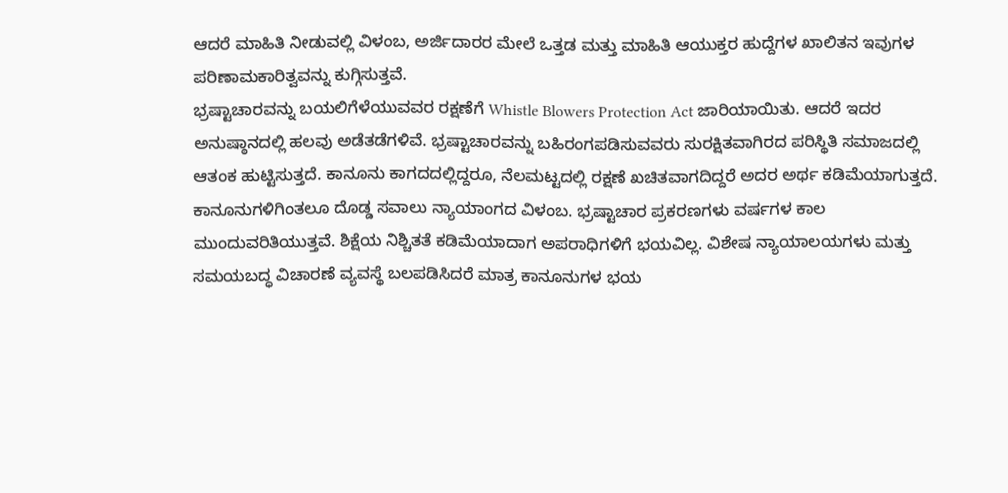ಆದರೆ ಮಾಹಿತಿ ನೀಡುವಲ್ಲಿ ವಿಳಂಬ, ಅರ್ಜಿದಾರರ ಮೇಲೆ ಒತ್ತಡ ಮತ್ತು ಮಾಹಿತಿ ಆಯುಕ್ತರ ಹುದ್ದೆಗಳ ಖಾಲಿತನ ಇವುಗಳ ಪರಿಣಾಮಕಾರಿತ್ವವನ್ನು ಕುಗ್ಗಿಸುತ್ತವೆ.
ಭ್ರಷ್ಟಾಚಾರವನ್ನು ಬಯಲಿಗೆಳೆಯುವವರ ರಕ್ಷಣೆಗೆ Whistle Blowers Protection Act ಜಾರಿಯಾಯಿತು. ಆದರೆ ಇದರ ಅನುಷ್ಠಾನದಲ್ಲಿ ಹಲವು ಅಡೆತಡೆಗಳಿವೆ. ಭ್ರಷ್ಟಾಚಾರವನ್ನು ಬಹಿರಂಗಪಡಿಸುವವರು ಸುರಕ್ಷಿತವಾಗಿರದ ಪರಿಸ್ಥಿತಿ ಸಮಾಜದಲ್ಲಿ ಆತಂಕ ಹುಟ್ಟಿಸುತ್ತದೆ. ಕಾನೂನು ಕಾಗದದಲ್ಲಿದ್ದರೂ, ನೆಲಮಟ್ಟದಲ್ಲಿ ರಕ್ಷಣೆ ಖಚಿತವಾಗದಿದ್ದರೆ ಅದರ ಅರ್ಥ ಕಡಿಮೆಯಾಗುತ್ತದೆ.
ಕಾನೂನುಗಳಿಗಿಂತಲೂ ದೊಡ್ಡ ಸವಾಲು ನ್ಯಾಯಾಂಗದ ವಿಳಂಬ. ಭ್ರಷ್ಟಾಚಾರ ಪ್ರಕರಣಗಳು ವರ್ಷಗಳ ಕಾಲ ಮುಂದುವರಿತಿಯುತ್ತವೆ. ಶಿಕ್ಷೆಯ ನಿಶ್ಚಿತತೆ ಕಡಿಮೆಯಾದಾಗ ಅಪರಾಧಿಗಳಿಗೆ ಭಯವಿಲ್ಲ. ವಿಶೇಷ ನ್ಯಾಯಾಲಯಗಳು ಮತ್ತು ಸಮಯಬದ್ಧ ವಿಚಾರಣೆ ವ್ಯವಸ್ಥೆ ಬಲಪಡಿಸಿದರೆ ಮಾತ್ರ ಕಾನೂನುಗಳ ಭಯ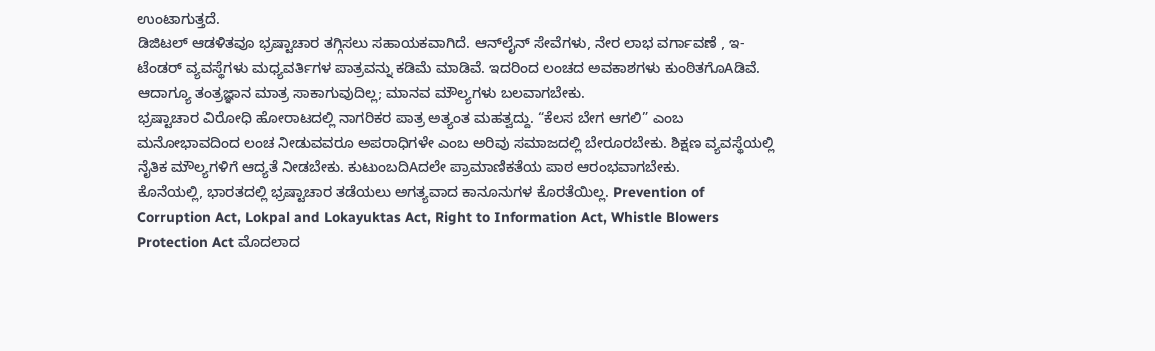ಉಂಟಾಗುತ್ತದೆ.
ಡಿಜಿಟಲ್ ಆಡಳಿತವೂ ಭ್ರಷ್ಟಾಚಾರ ತಗ್ಗಿಸಲು ಸಹಾಯಕವಾಗಿದೆ. ಆನ್‌ಲೈನ್ ಸೇವೆಗಳು, ನೇರ ಲಾಭ ವರ್ಗಾವಣೆ , ಇ-ಟೆಂಡರ್ ವ್ಯವಸ್ಥೆಗಳು ಮಧ್ಯವರ್ತಿಗಳ ಪಾತ್ರವನ್ನು ಕಡಿಮೆ ಮಾಡಿವೆ. ಇದರಿಂದ ಲಂಚದ ಅವಕಾಶಗಳು ಕುಂಠಿತಗೊAಡಿವೆ. ಆದಾಗ್ಯೂ ತಂತ್ರಜ್ಞಾನ ಮಾತ್ರ ಸಾಕಾಗುವುದಿಲ್ಲ; ಮಾನವ ಮೌಲ್ಯಗಳು ಬಲವಾಗಬೇಕು.
ಭ್ರಷ್ಟಾಚಾರ ವಿರೋಧಿ ಹೋರಾಟದಲ್ಲಿ ನಾಗರಿಕರ ಪಾತ್ರ ಅತ್ಯಂತ ಮಹತ್ವದ್ದು. “ಕೆಲಸ ಬೇಗ ಆಗಲಿ” ಎಂಬ ಮನೋಭಾವದಿಂದ ಲಂಚ ನೀಡುವವರೂ ಅಪರಾಧಿಗಳೇ ಎಂಬ ಅರಿವು ಸಮಾಜದಲ್ಲಿ ಬೇರೂರಬೇಕು. ಶಿಕ್ಷಣ ವ್ಯವಸ್ಥೆಯಲ್ಲಿ ನೈತಿಕ ಮೌಲ್ಯಗಳಿಗೆ ಆದ್ಯತೆ ನೀಡಬೇಕು. ಕುಟುಂಬದಿAದಲೇ ಪ್ರಾಮಾಣಿಕತೆಯ ಪಾಠ ಆರಂಭವಾಗಬೇಕು.
ಕೊನೆಯಲ್ಲಿ, ಭಾರತದಲ್ಲಿ ಭ್ರಷ್ಟಾಚಾರ ತಡೆಯಲು ಅಗತ್ಯವಾದ ಕಾನೂನುಗಳ ಕೊರತೆಯಿಲ್ಲ. Prevention of Corruption Act, Lokpal and Lokayuktas Act, Right to Information Act, Whistle Blowers Protection Act ಮೊದಲಾದ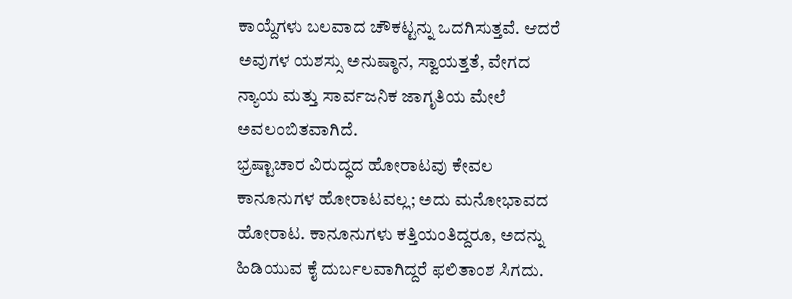ಕಾಯ್ದೆಗಳು ಬಲವಾದ ಚೌಕಟ್ಟನ್ನು ಒದಗಿಸುತ್ತವೆ. ಆದರೆ ಅವುಗಳ ಯಶಸ್ಸು ಅನುಷ್ಠಾನ, ಸ್ವಾಯತ್ತತೆ, ವೇಗದ ನ್ಯಾಯ ಮತ್ತು ಸಾರ್ವಜನಿಕ ಜಾಗೃತಿಯ ಮೇಲೆ ಅವಲಂಬಿತವಾಗಿದೆ.
ಭ್ರಷ್ಟಾಚಾರ ವಿರುದ್ಧದ ಹೋರಾಟವು ಕೇವಲ ಕಾನೂನುಗಳ ಹೋರಾಟವಲ್ಲ; ಅದು ಮನೋಭಾವದ ಹೋರಾಟ. ಕಾನೂನುಗಳು ಕತ್ತಿಯಂತಿದ್ದರೂ, ಅದನ್ನು ಹಿಡಿಯುವ ಕೈ ದುರ್ಬಲವಾಗಿದ್ದರೆ ಫಲಿತಾಂಶ ಸಿಗದು.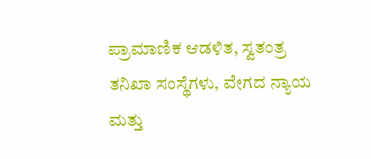ಪ್ರಾಮಾಣಿಕ ಆಡಳಿತ, ಸ್ವತಂತ್ರ ತನಿಖಾ ಸಂಸ್ಥೆಗಳು, ವೇಗದ ನ್ಯಾಯ ಮತ್ತು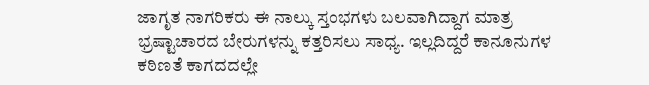ಜಾಗೃತ ನಾಗರಿಕರು ಈ ನಾಲ್ಕು ಸ್ತಂಭಗಳು ಬಲವಾಗಿದ್ದಾಗ ಮಾತ್ರ ಭ್ರಷ್ಟಾಚಾರದ ಬೇರುಗಳನ್ನು ಕತ್ತರಿಸಲು ಸಾಧ್ಯ. ಇಲ್ಲದಿದ್ದರೆ ಕಾನೂನುಗಳ ಕಠಿಣತೆ ಕಾಗದದಲ್ಲೇ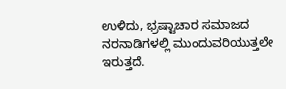ಉಳಿದು, ಭ್ರಷ್ಟಾಚಾರ ಸಮಾಜದ ನರನಾಡಿಗಳಲ್ಲಿ ಮುಂದುವರಿಯುತ್ತಲೇ ಇರುತ್ತದೆ.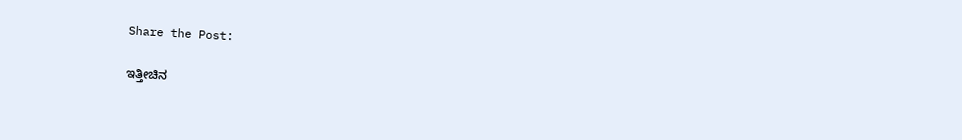Share the Post:

ಇತ್ತೀಚಿನ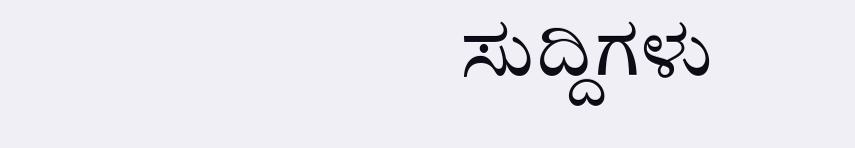ಸುದ್ದಿಗಳು